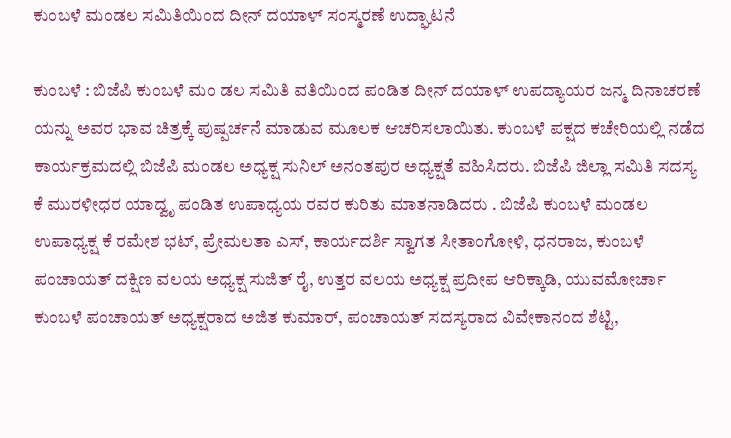ಕುಂಬಳೆ ಮಂಡಲ ಸಮಿತಿಯಿಂದ ದೀನ್ ದಯಾಳ್ ಸಂಸ್ಮರಣೆ ಉದ್ಘಾಟನೆ

ಕುಂಬಳೆ : ಬಿಜೆಪಿ ಕುಂಬಳೆ ಮಂ ಡಲ ಸಮಿತಿ ವತಿಯಿಂದ ಪಂಡಿತ ದೀನ್ ದಯಾಳ್ ಉಪದ್ಯಾಯರ ಜನ್ಮ ದಿನಾಚರಣೆ ಯನ್ನು ಅವರ ಭಾವ ಚಿತ್ರಕ್ಕೆ ಪುಷ್ಪರ್ಚನೆ ಮಾಡುವ ಮೂಲಕ ಆಚರಿಸಲಾಯಿತು. ಕುಂಬಳೆ ಪಕ್ಷದ ಕಚೇರಿಯಲ್ಲಿ ನಡೆದ ಕಾರ್ಯಕ್ರಮದಲ್ಲಿ ಬಿಜೆಪಿ ಮಂಡಲ ಅಧ್ಯಕ್ಷ ಸುನಿಲ್ ಅನಂತಪುರ ಅಧ್ಯಕ್ಷತೆ ವಹಿಸಿದರು. ಬಿಜೆಪಿ ಜಿಲ್ಲಾ ಸಮಿತಿ ಸದಸ್ಯ ಕೆ ಮುರಳೀಧರ ಯಾದ್ವೃ ಪಂಡಿತ ಉಪಾಧ್ಯಯ ರವರ ಕುರಿತು ಮಾತನಾಡಿದರು . ಬಿಜೆಪಿ ಕುಂಬಳೆ ಮಂಡಲ ಉಪಾಧ್ಯಕ್ಷ ಕೆ ರಮೇಶ ಭಟ್, ಪ್ರೇಮಲತಾ ಎಸ್, ಕಾರ್ಯದರ್ಶಿ ಸ್ವಾಗತ ಸೀತಾಂಗೋಳಿ, ಧನರಾಜ, ಕುಂಬಳೆ ಪಂಚಾಯತ್ ದಕ್ಷಿಣ ವಲಯ ಅಧ್ಯಕ್ಷ ಸುಜಿತ್ ರೈ, ಉತ್ತರ ವಲಯ ಅಧ್ಯಕ್ಷ ಪ್ರದೀಪ ಆರಿಕ್ಕಾಡಿ, ಯುವಮೋರ್ಚಾ ಕುಂಬಳೆ ಪಂಚಾಯತ್ ಅಧ್ಯಕ್ಷರಾದ ಅಜಿತ ಕುಮಾರ್, ಪಂಚಾಯತ್ ಸದಸ್ಯರಾದ ವಿವೇಕಾನಂದ ಶೆಟ್ಟಿ,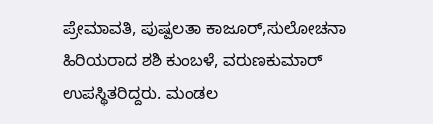ಪ್ರೇಮಾವತಿ, ಪುಷ್ಪಲತಾ ಕಾಜೂರ್,ಸುಲೋಚನಾ ಹಿರಿಯರಾದ ಶಶಿ ಕುಂಬಳೆ, ವರುಣಕುಮಾರ್ ಉಪಸ್ಥಿತರಿದ್ದರು. ಮಂಡಲ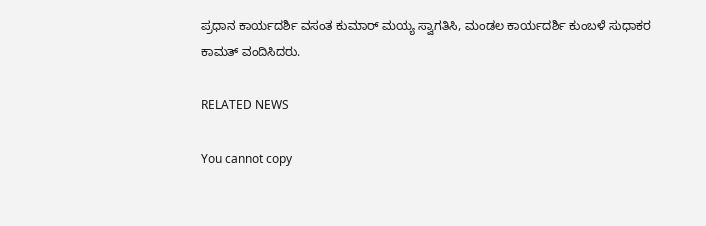ಪ್ರಧಾನ ಕಾರ್ಯದರ್ಶಿ ವಸಂತ ಕುಮಾರ್ ಮಯ್ಯ ಸ್ವಾಗತಿಸಿ, ಮಂಡಲ ಕಾರ್ಯದರ್ಶಿ ಕುಂಬಳೆ ಸುಧಾಕರ ಕಾಮತ್ ವಂದಿಸಿದರು.

RELATED NEWS

You cannot copy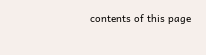contents of this page